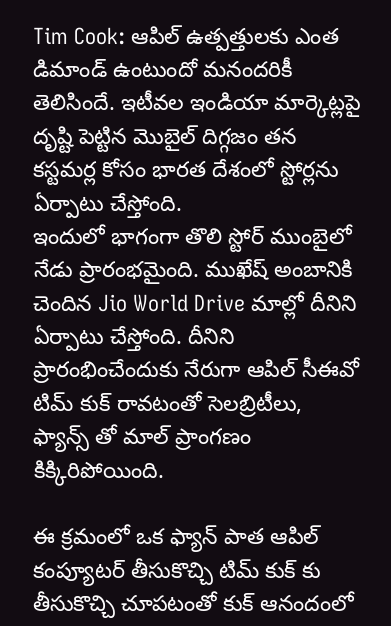Tim Cook: ఆపిల్ ఉత్పత్తులకు ఎంత డిమాండ్ ఉంటుందో మనందరికీ తెలిసిందే. ఇటీవల ఇండియా మార్కెట్లపై దృష్టి పెట్టిన మెుబైల్ దిగ్గజం తన కస్టమర్ల కోసం భారత దేశంలో స్టోర్లను ఏర్పాటు చేస్తోంది.
ఇందులో భాగంగా తొలి స్టోర్ ముంబైలో నేడు ప్రారంభమైంది. ముఖేష్ అంబానికి చెందిన Jio World Drive మాల్లో దీనిని ఏర్పాటు చేస్తోంది. దీనిని ప్రారంభించేందుకు నేరుగా ఆపిల్ సీఈవో టిమ్ కుక్ రావటంతో సెలబ్రిటీలు, ఫ్యాన్స్ తో మాల్ ప్రాంగణం కిక్కిరిపోయింది.

ఈ క్రమంలో ఒక ఫ్యాన్ పాత ఆపిల్ కంప్యూటర్ తీసుకొచ్చి టిమ్ కుక్ కు తీసుకొచ్చి చూపటంతో కుక్ ఆనందంలో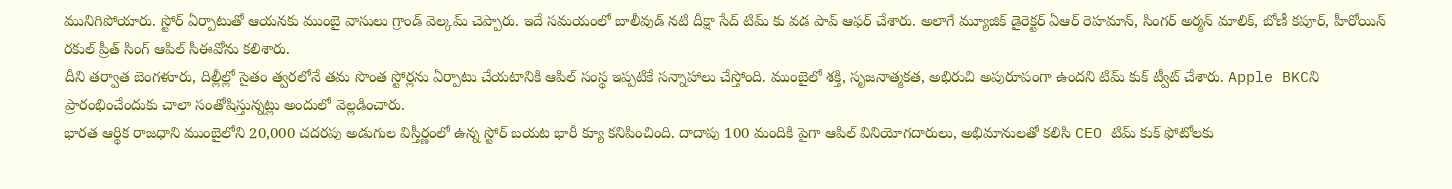మునిగిపోయారు. స్టోర్ ఏర్పాటుతో ఆయనకు ముంబై వాసులు గ్రాండ్ వెల్కమ్ చెప్పారు. ఇదే సమయంలో బాలీవుడ్ నటి దీక్షా సేద్ టిమ్ కు వడ పావ్ ఆఫర్ చేశారు. అలాగే మ్యూజిక్ డైరెక్టర్ ఏఆర్ రెహమాన్, సింగర్ అర్మన్ మాలిక్, బోణీ కపూర్, హీరోయిన్ రకుల్ ప్రీత్ సింగ్ ఆపిల్ సీఈవోను కలిశారు.
దీని తర్వాత బెంగళూరు, దిల్లీల్లో సైతం త్వరలోనే తమ సొంత స్టోర్లను ఏర్పాటు చేయటానికి ఆపిల్ సంస్థ ఇప్పటికే సన్నాహాలు చేస్తోంది. ముంబైలో శక్తి, సృజనాత్మకత, అభిరుచి అపురూపంగా ఉందని టిమ్ కుక్ ట్వీట్ చేశారు. Apple BKCని ప్రారంభించేందుకు చాలా సంతోషిస్తున్నట్లు అందులో వెల్లడించారు.
భారత ఆర్థిక రాజధాని ముంబైలోని 20,000 చదరపు అడుగుల విస్తీర్ణంలో ఉన్న స్టోర్ బయట భారీ క్యూ కనిపించింది. దాదాపు 100 మందికి పైగా ఆపిల్ వినియోగదారులు, అభిమానులతో కలిసి CEO టిమ్ కుక్ ఫోటోలకు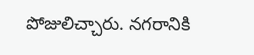పోజులిచ్చారు. నగరానికి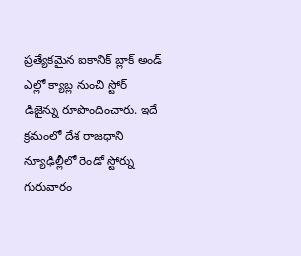ప్రత్యేకమైన ఐకానిక్ బ్లాక్ అండ్ ఎల్లో క్యాబ్ల నుంచి స్టోర్ డిజైన్ను రూపొందించారు. ఇదే క్రమంలో దేశ రాజధాని న్యూఢిల్లీలో రెండో స్టోర్ను గురువారం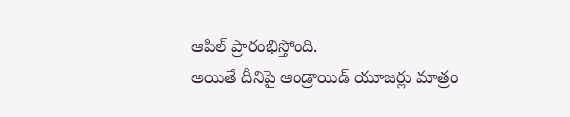ఆపిల్ ప్రారంభిస్తోంది.
అయితే దీనిపై ఆండ్రాయిడ్ యూజర్లు మాత్రం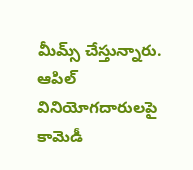మీమ్స్ చేస్తున్నారు. ఆపిల్ వినియోగదారులపై కామెడీ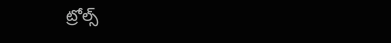ట్రోల్స్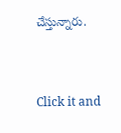చేస్తున్నారు.


Click it and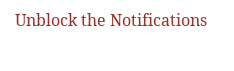Unblock the Notifications